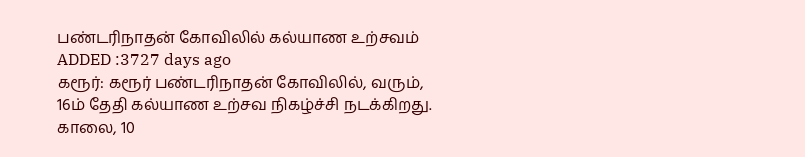பண்டரிநாதன் கோவிலில் கல்யாண உற்சவம்
ADDED :3727 days ago
கரூர்: கரூர் பண்டரிநாதன் கோவிலில், வரும், 16ம் தேதி கல்யாண உற்சவ நிகழ்ச்சி நடக்கிறது. காலை, 10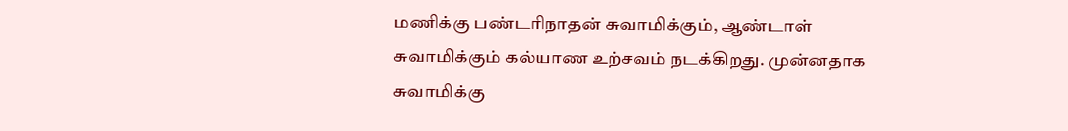மணிக்கு பண்டரிநாதன் சுவாமிக்கும், ஆண்டாள் சுவாமிக்கும் கல்யாண உற்சவம் நடக்கிறது. முன்னதாக சுவாமிக்கு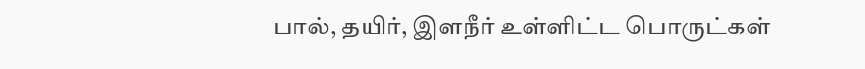பால், தயிர், இளநீர் உள்ளிட்ட பொருட்கள்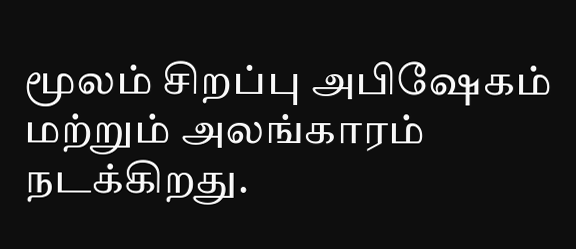மூலம் சிறப்பு அபிஷேகம் மற்றும் அலங்காரம் நடக்கிறது.